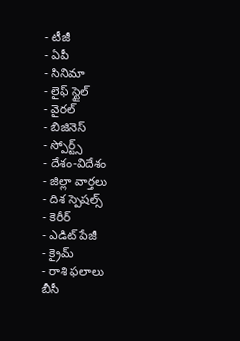- టీజీ
- ఏపీ
- సినిమా
- లైఫ్ స్టైల్
- వైరల్
- బిజినెస్
- స్పోర్ట్స్
- దేశం-విదేశం
- జిల్లా వార్తలు
- దిశ స్పెషల్స్
- కెరీర్
- ఎడిట్ పేజీ
- క్రైమ్
- రాశి ఫలాలు
బీసీ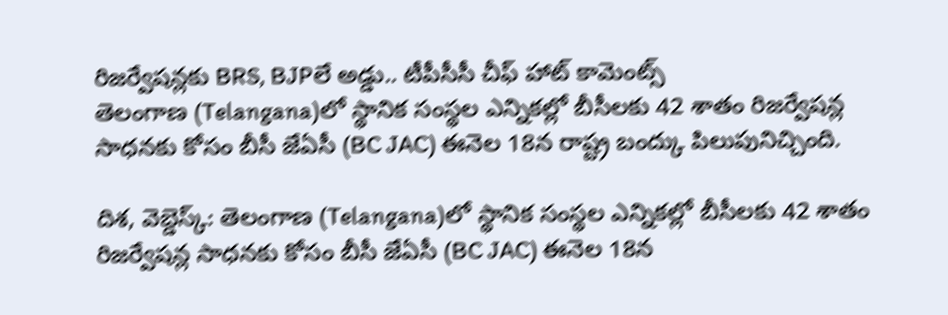రిజర్వేషన్లకు BRS, BJPలే అడ్డు.. టీపీసీసీ చీఫ్ హాట్ కామెంట్స్
తెలంగాణ (Telangana)లో స్థానిక సంస్థల ఎన్నికల్లో బీసీలకు 42 శాతం రిజర్వేషన్ల సాధనకు కోసం బీసీ జేఏసీ (BC JAC) ఈనెల 18న రాష్ట్ర బంద్కు పిలుపునిచ్చింది.

దిశ, వెబ్డెస్క్: తెలంగాణ (Telangana)లో స్థానిక సంస్థల ఎన్నికల్లో బీసీలకు 42 శాతం రిజర్వేషన్ల సాధనకు కోసం బీసీ జేఏసీ (BC JAC) ఈనెల 18న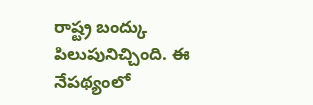రాష్ట్ర బంద్కు పిలుపునిచ్చింది. ఈ నేపథ్యంలో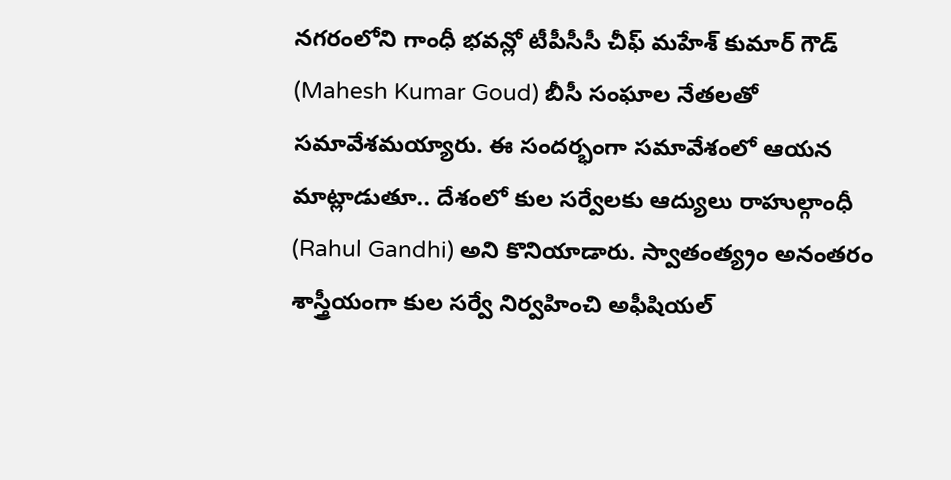నగరంలోని గాంధీ భవన్లో టీపీసీసీ చీఫ్ మహేశ్ కుమార్ గౌడ్ (Mahesh Kumar Goud) బీసీ సంఘాల నేతలతో సమావేశమయ్యారు. ఈ సందర్భంగా సమావేశంలో ఆయన మాట్లాడుతూ.. దేశంలో కుల సర్వేలకు ఆద్యులు రాహుల్గాంధీ (Rahul Gandhi) అని కొనియాడారు. స్వాతంత్య్రం అనంతరం శాస్త్రీయంగా కుల సర్వే నిర్వహించి అఫీషియల్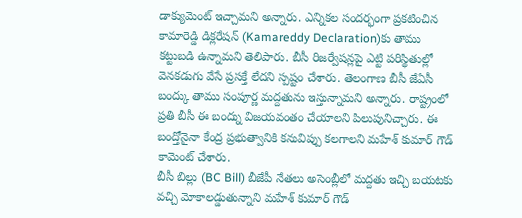డాక్యుమెంట్ ఇచ్చామని అన్నారు. ఎన్నికల సందర్భంగా ప్రకటించిన కామారెడ్డి డిక్లరేషన్ (Kamareddy Declaration)కు తాము కట్టుబడి ఉన్నామని తెలిపారు. బీసీ రిజర్వేషన్లపై ఎట్టి పరిస్థితుల్లో వెనకడుగు వేసే ప్రసక్తే లేదని స్పష్టం చేశారు. తెలంగాణ బీసీ జేఏసీ బంద్కు తాము సంపూర్ణ మద్దతును ఇస్తున్నామని అన్నారు. రాష్ట్రంలో ప్రతి బీసీ ఈ బంద్ను విజయవంతం చేయాలని పిలుపునిచ్చారు. ఈ బంద్తోనైనా కేంద్ర ప్రభుత్వానికి కనువిప్పు కలగాలని మహేశ్ కుమార్ గౌడ్ కామెంట్ చేశారు.
బీసీ బిల్లు (BC Bill) బీజేపీ నేతలు అసెంబ్లీలో మద్దతు ఇచ్చి బయటకు వచ్చి మోకాలడ్డుతున్నాని మహేశ్ కుమార్ గౌడ్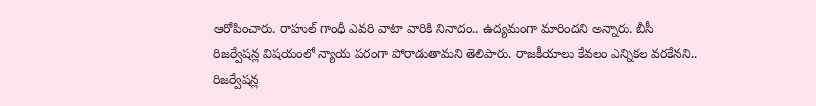ఆరోపించారు. రాహుల్ గాంధీ ఎవరి వాటా వారికి నినాదం.. ఉద్యమంగా మారిందని అన్నారు. బీసీ రిజర్వేషన్ల విషయంలో న్యాయ పరంగా పోరాడుతామని తెలిపారు. రాజకీయాలు కేవలం ఎన్నికల వరకేనని.. రిజర్వేషన్ల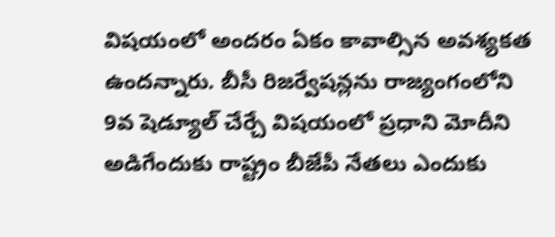విషయంలో అందరం ఏకం కావాల్సిన అవశ్యకత ఉందన్నారు. బీసీ రిజర్వేషన్లను రాజ్యంగంలోని 9వ షెడ్యూల్ చేర్చే విషయంలో ప్రధాని మోదీని అడిగేందుకు రాష్ట్రం బీజేపీ నేతలు ఎందుకు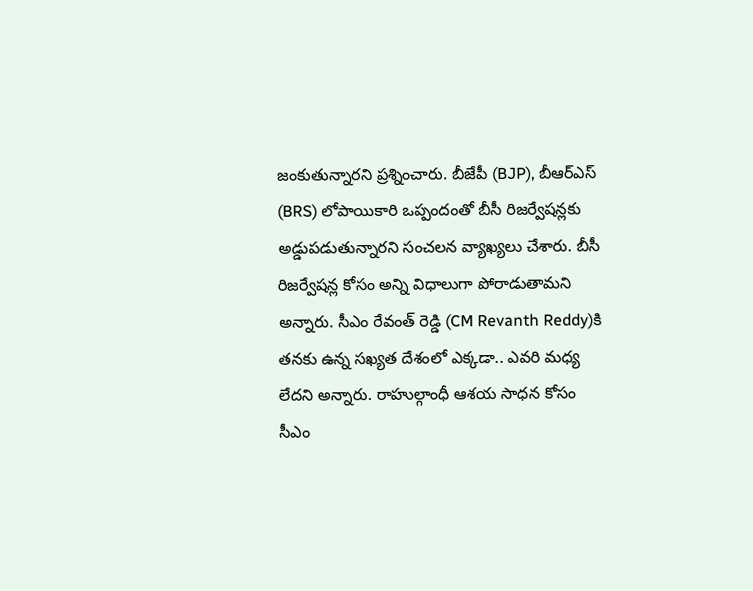జంకుతున్నారని ప్రశ్నించారు. బీజేపీ (BJP), బీఆర్ఎస్ (BRS) లోపాయికారి ఒప్పందంతో బీసీ రిజర్వేషన్లకు అడ్డుపడుతున్నారని సంచలన వ్యాఖ్యలు చేశారు. బీసీ రిజర్వేషన్ల కోసం అన్ని విధాలుగా పోరాడుతామని అన్నారు. సీఎం రేవంత్ రెడ్డి (CM Revanth Reddy)కి తనకు ఉన్న సఖ్యత దేశంలో ఎక్కడా.. ఎవరి మధ్య లేదని అన్నారు. రాహుల్గాంధీ ఆశయ సాధన కోసం సీఎం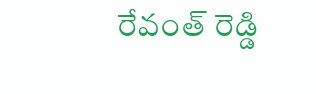రేవంత్ రెడ్డి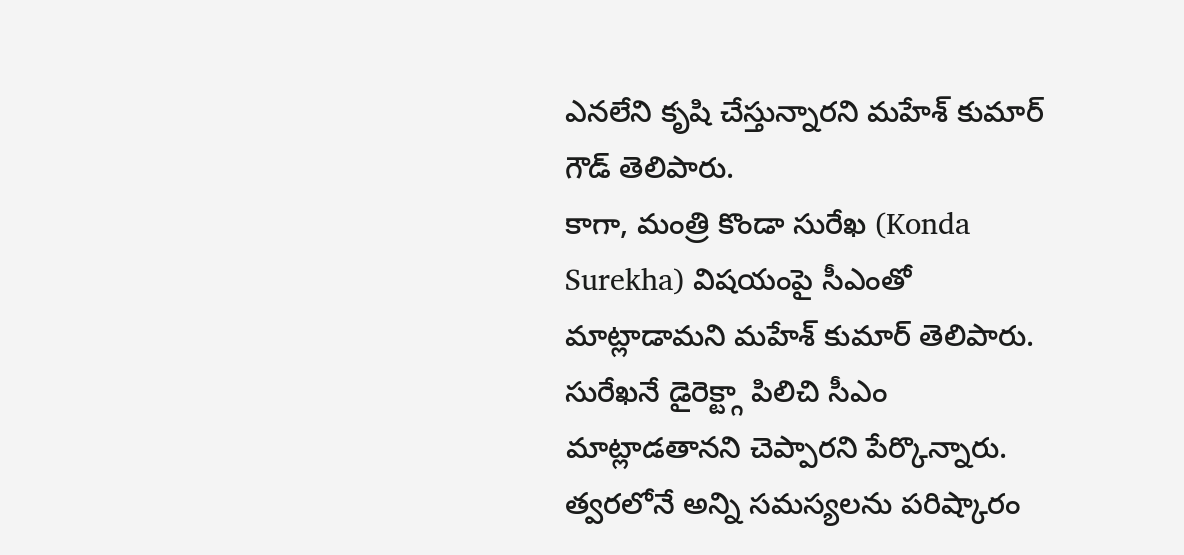ఎనలేని కృషి చేస్తున్నారని మహేశ్ కుమార్ గౌడ్ తెలిపారు.
కాగా, మంత్రి కొండా సురేఖ (Konda Surekha) విషయంపై సీఎంతో మాట్లాడామని మహేశ్ కుమార్ తెలిపారు. సురేఖనే డైరెక్ట్గా పిలిచి సీఎం మాట్లాడతానని చెప్పారని పేర్కొన్నారు. త్వరలోనే అన్ని సమస్యలను పరిష్కారం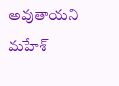అవుతాయని మహేశ్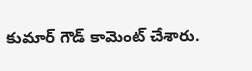కుమార్ గౌడ్ కామెంట్ చేశారు.